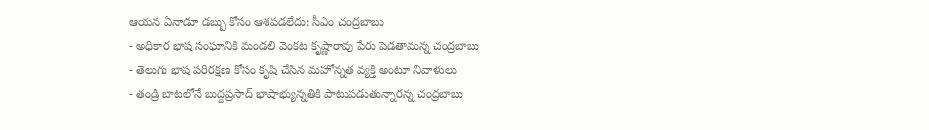ఆయన ఏనాడూ డబ్బు కోసం ఆశపడలేదు: సీఎం చంద్రబాబు
- అధికార భాష సంఘానికి మండలి వెంకట కృష్ణారావు పేరు పెడతామన్న చంద్రబాబు
- తెలుగు భాష పరిరక్షణ కోసం కృషి చేసిన మహోన్నత వ్యక్తి అంటూ నివాళులు
- తండ్రి బాటలోనే బుద్దప్రసాద్ భాషాభ్యున్నతికి పాటుపడుతున్నారన్న చంద్రబాబు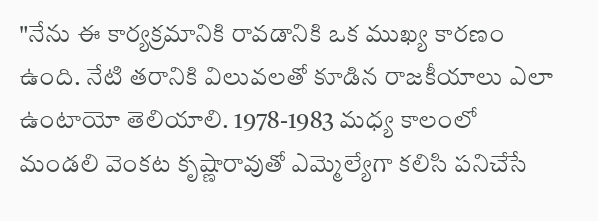"నేను ఈ కార్యక్రమానికి రావడానికి ఒక ముఖ్య కారణం ఉంది. నేటి తరానికి విలువలతో కూడిన రాజకీయాలు ఎలా ఉంటాయో తెలియాలి. 1978-1983 మధ్య కాలంలో మండలి వెంకట కృష్ణారావుతో ఎమ్మెల్యేగా కలిసి పనిచేసే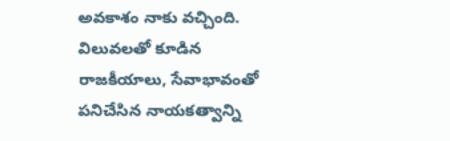అవకాశం నాకు వచ్చింది. విలువలతో కూడిన రాజకీయాలు, సేవాభావంతో పనిచేసిన నాయకత్వాన్ని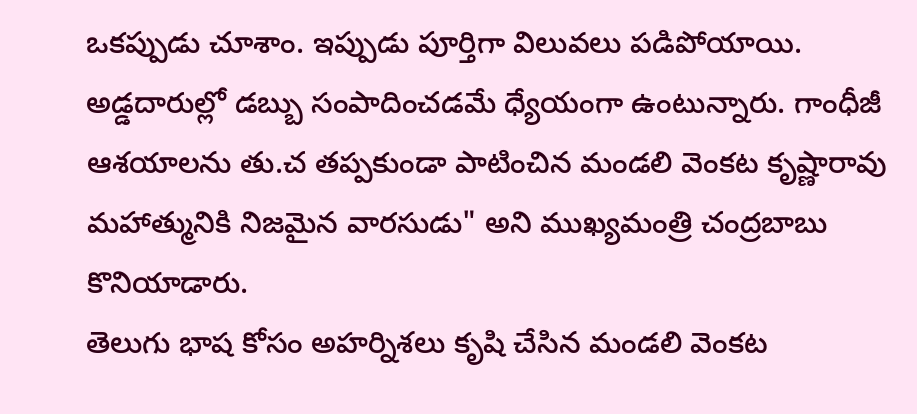ఒకప్పుడు చూశాం. ఇప్పుడు పూర్తిగా విలువలు పడిపోయాయి. అడ్డదారుల్లో డబ్బు సంపాదించడమే ధ్యేయంగా ఉంటున్నారు. గాంధీజీ ఆశయాలను తు.చ తప్పకుండా పాటించిన మండలి వెంకట కృష్ణారావు మహాత్మునికి నిజమైన వారసుడు" అని ముఖ్యమంత్రి చంద్రబాబు కొనియాడారు.
తెలుగు భాష కోసం అహర్నిశలు కృషి చేసిన మండలి వెంకట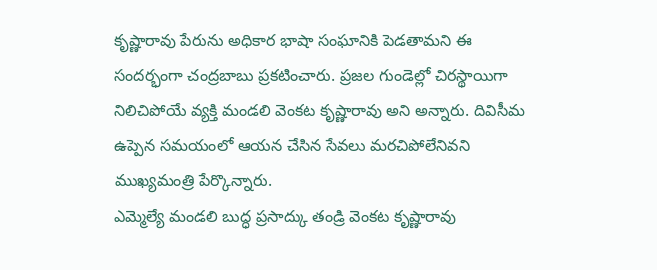కృష్ణారావు పేరును అధికార భాషా సంఘానికి పెడతామని ఈ సందర్భంగా చంద్రబాబు ప్రకటించారు. ప్రజల గుండెల్లో చిరస్థాయిగా నిలిచిపోయే వ్యక్తి మండలి వెంకట కృష్ణారావు అని అన్నారు. దివిసీమ ఉప్పెన సమయంలో ఆయన చేసిన సేవలు మరచిపోలేనివని ముఖ్యమంత్రి పేర్కొన్నారు.
ఎమ్మెల్యే మండలి బుద్ధ ప్రసాద్కు తండ్రి వెంకట కృష్ణారావు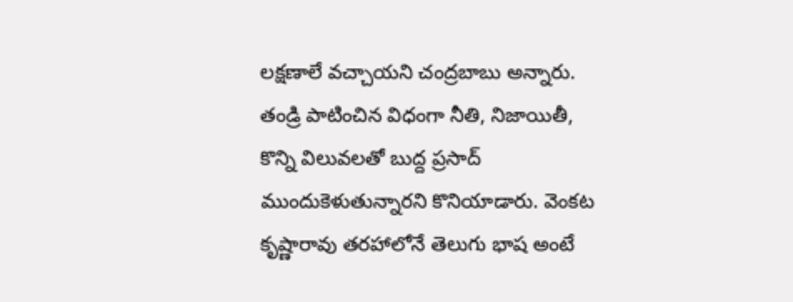లక్షణాలే వచ్చాయని చంద్రబాబు అన్నారు. తండ్రి పాటించిన విధంగా నీతి, నిజాయితీ, కొన్ని విలువలతో బుద్ద ప్రసాద్ ముందుకెళుతున్నారని కొనియాడారు. వెంకట కృష్ణారావు తరహాలోనే తెలుగు భాష అంటే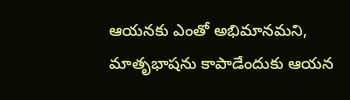ఆయనకు ఎంతో అభిమానమని, మాతృభాషను కాపాడేందుకు ఆయన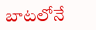బాటలోనే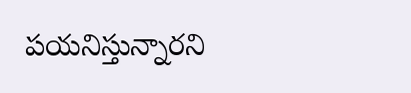పయనిస్తున్నారని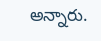అన్నారు.